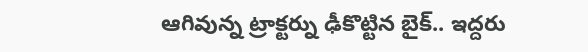ఆగివున్న ట్రాక్టర్ను ఢీకొట్టిన బైక్.. ఇద్దరు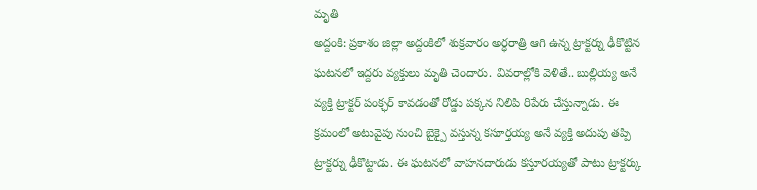మృతి
అద్దంకి: ప్రకాశం జిల్లా అద్దంకిలో శుక్రవారం అర్ధరాత్రి ఆగి ఉన్న ట్రాక్టర్ను ఢీకొట్టిన ఘటనలో ఇద్దరు వ్యక్తులు మృతి చెందారు. వివరాల్లోకి వెళితే.. బుల్లియ్య అనే వ్యక్తి ట్రాక్టర్ పంక్ఛర్ కావడంతో రోడ్డు పక్కన నిలిపి రిపేరు చేస్తున్నాడు. ఈ క్రమంలో అటువైపు నుంచి బైక్పై వస్తున్న కసూర్తయ్య అనే వ్యక్తి అదుపు తప్పి ట్రాక్టర్ను ఢీకొట్టాడు. ఈ ఘటనలో వాహనదారుడు కస్తూరయ్యతో పాటు ట్రాక్టర్కు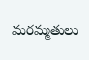మరమ్మతులు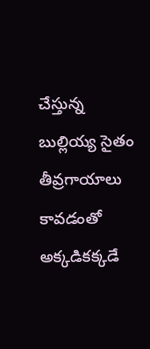చేస్తున్న బుల్లియ్య సైతం తీవ్రగాయాలు కావడంతో అక్కడికక్కడే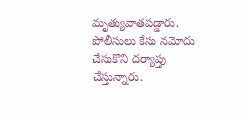మృత్యువాతపడ్డారు. పోలీసులు కేసు నమోదు చేసుకొని దర్యాప్తు చేస్తున్నారు.